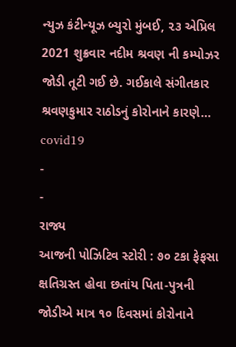ન્યુઝ કંટીન્યૂઝ બ્યુરો મુંબઈ, ૨૩ એપ્રિલ 2021 શુક્રવાર નદીમ શ્રવણ ની કમ્પોઝર જોડી તૂટી ગઈ છે. ગઈકાલે સંગીતકાર શ્રવણકુમાર રાઠોડનું કોરોનાને કારણે…
covid19
-
-
રાજ્ય
આજની પોઝિટિવ સ્ટોરી : ૭૦ ટકા ફેફસા ક્ષતિગ્રસ્ત હોવા છતાંય પિતા-પુત્રની જોડીએ માત્ર ૧૦ દિવસમાં કોરોનાને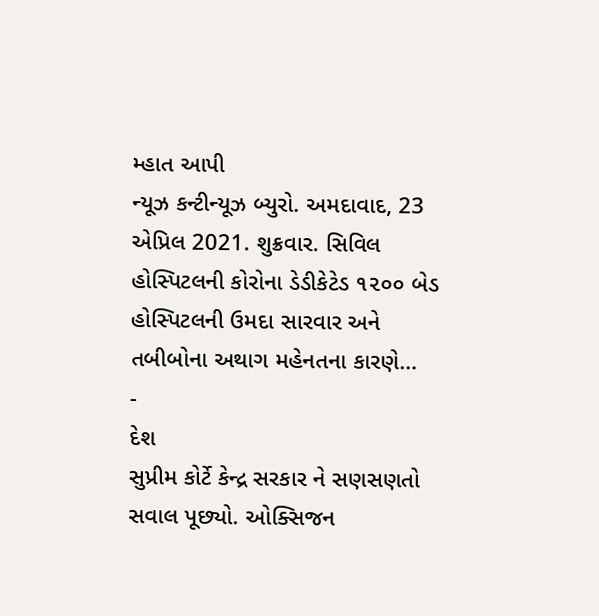મ્હાત આપી
ન્યૂઝ કન્ટીન્યૂઝ બ્યુરો. અમદાવાદ, 23 એપ્રિલ 2021. શુક્રવાર. સિવિલ હોસ્પિટલની કોરોના ડેડીકેટેડ ૧૨૦૦ બેડ હોસ્પિટલની ઉમદા સારવાર અને તબીબોના અથાગ મહેનતના કારણે…
-
દેશ
સુપ્રીમ કોર્ટે કેન્દ્ર સરકાર ને સણસણતો સવાલ પૂછ્યો. ઓક્સિજન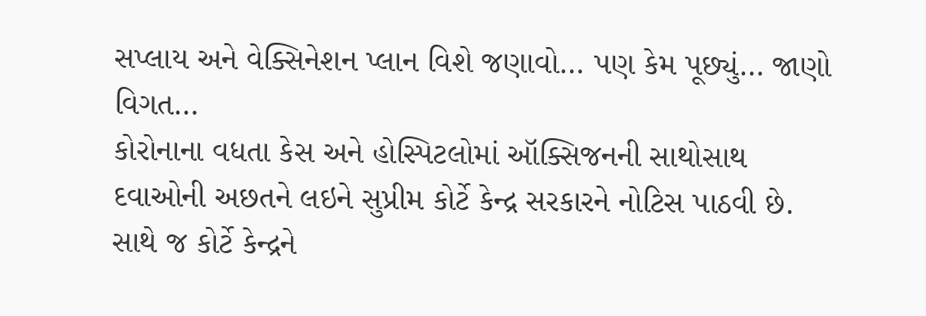સપ્લાય અને વેક્સિનેશન પ્લાન વિશે જણાવો… પણ કેમ પૂછ્યું… જાણો વિગત…
કોરોનાના વધતા કેસ અને હોસ્પિટલોમાં ઑક્સિજનની સાથોસાથ દવાઓની અછતને લઇને સુપ્રીમ કોર્ટે કેન્દ્ર સરકારને નોટિસ પાઠવી છે. સાથે જ કોર્ટે કેન્દ્રને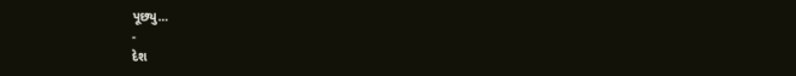પૂછ્યુ…
-
દેશ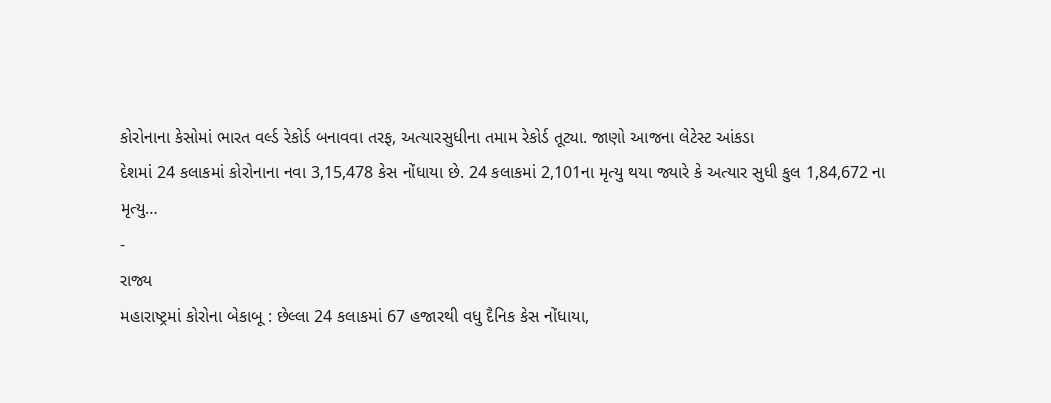કોરોનાના કેસોમાં ભારત વર્લ્ડ રેકોર્ડ બનાવવા તરફ, અત્યારસુધીના તમામ રેકોર્ડ તૂટ્યા. જાણો આજના લેટેસ્ટ આંકડા
દેશમાં 24 કલાકમાં કોરોનાના નવા 3,15,478 કેસ નોંધાયા છે. 24 કલાકમાં 2,101ના મૃત્યુ થયા જ્યારે કે અત્યાર સુધી કુલ 1,84,672 ના મૃત્યુ…
-
રાજ્ય
મહારાષ્ટ્રમાં કોરોના બેકાબૂ : છેલ્લા 24 કલાકમાં 67 હજારથી વધુ દૈનિક કેસ નોંધાયા,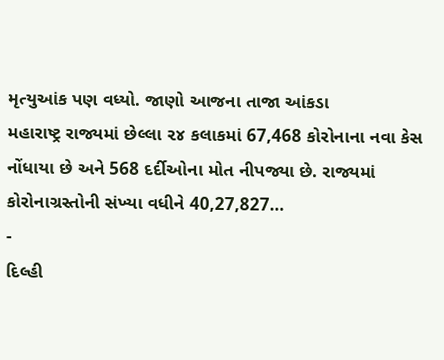મૃત્યુઆંક પણ વધ્યો. જાણો આજના તાજા આંકડા
મહારાષ્ટ્ર રાજ્યમાં છેલ્લા ૨૪ કલાકમાં 67,468 કોરોનાના નવા કેસ નોંધાયા છે અને 568 દર્દીઓના મોત નીપજ્યા છે. રાજ્યમાં કોરોનાગ્રસ્તોની સંખ્યા વધીને 40,27,827…
-
દિલ્હી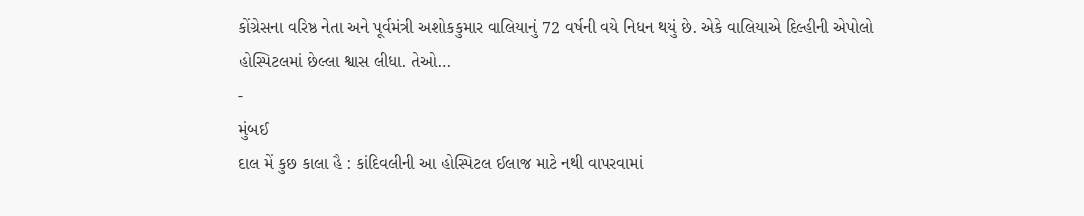કોંગ્રેસના વરિષ્ઠ નેતા અને પૂર્વમંત્રી અશોકકુમાર વાલિયાનું 72 વર્ષની વયે નિધન થયું છે. એકે વાલિયાએ દિલ્હીની એપોલો હોસ્પિટલમાં છેલ્લા શ્વાસ લીધા. તેઓ…
-
મુંબઈ
દાલ મેં કુછ કાલા હૈ : કાંદિવલીની આ હોસ્પિટલ ઈલાજ માટે નથી વાપરવામાં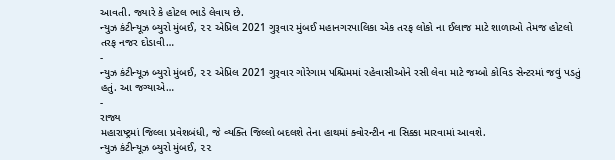આવતી. જ્યારે કે હોટલ ભાડે લેવાય છે.
ન્યુઝ કંટીન્યૂઝ બ્યુરો મુંબઈ, ૨૨ એપ્રિલ 2021 ગુરૂવાર મુંબઈ મહાનગરપાલિકા એક તરફ લોકો ના ઈલાજ માટે શાળાઓ તેમજ હોટલો તરફ નજર દોડાવી…
-
ન્યુઝ કંટીન્યૂઝ બ્યુરો મુંબઈ, ૨૨ એપ્રિલ 2021 ગુરૂવાર ગોરેગામ પશ્ચિમમાં રહેવાસીઓને રસી લેવા માટે જમ્બો કોવિડ સેન્ટરમાં જવું પડતું હતું. આ જગ્યાએ…
-
રાજ્ય
મહારાષ્ટ્રમાં જિલ્લા પ્રવેશબંધી, જે વ્યક્તિ જિલ્લો બદલશે તેના હાથમાં ક્વોરન્ટીન ના સિક્કા મારવામાં આવશે.
ન્યુઝ કંટીન્યૂઝ બ્યુરો મુંબઈ, ૨૨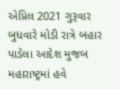એપ્રિલ 2021 ગુરૂવાર બુધવારે મોડી રાત્રે બહાર પાડેલા આદેશ મુજબ મહારાષ્ટ્રમાં હવે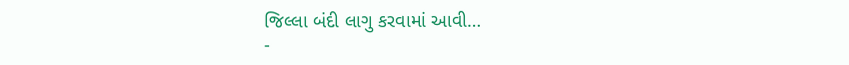જિલ્લા બંદી લાગુ કરવામાં આવી…
-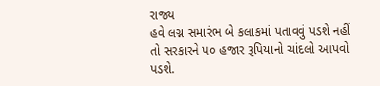રાજ્ય
હવે લગ્ન સમારંભ બે કલાકમાં પતાવવું પડશે નહીં તો સરકારને ૫૦ હજાર રૂપિયાનો ચાંદલો આપવો પડશે.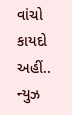વાંચો કાયદો અહીં..
ન્યુઝ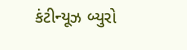કંટીન્યૂઝ બ્યુરો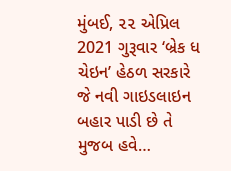મુંબઈ, ૨૨ એપ્રિલ 2021 ગુરૂવાર ‘બ્રેક ધ ચેઇન’ હેઠળ સરકારે જે નવી ગાઇડલાઇન બહાર પાડી છે તે મુજબ હવે…